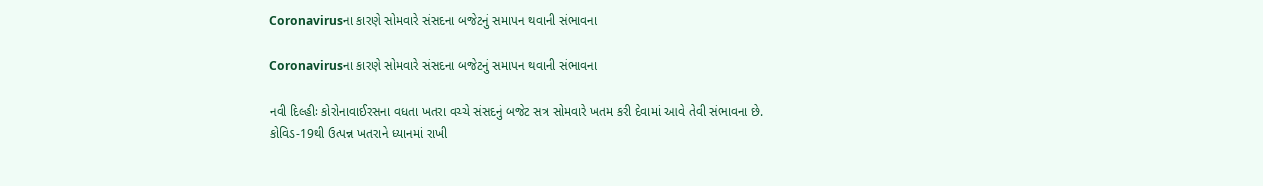Coronavirusના કારણે સોમવારે સંસદના બજેટનું સમાપન થવાની સંભાવના

Coronavirusના કારણે સોમવારે સંસદના બજેટનું સમાપન થવાની સંભાવના

નવી દિલ્હીઃ કોરોનાવાઈરસના વધતા ખતરા વચ્ચે સંસદનું બજેટ સત્ર સોમવારે ખતમ કરી દેવામાં આવે તેવી સંભાવના છે. કોવિડ-19થી ઉત્પન્ન ખતરાને ધ્યાનમાં રાખી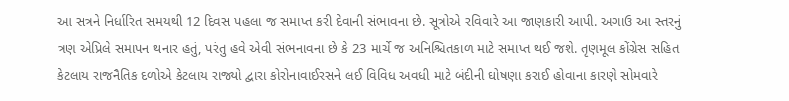આ સત્રને નિર્ધારિત સમયથી 12 દિવસ પહલા જ સમાપ્ત કરી દેવાની સંભાવના છે. સૂત્રોએ રવિવારે આ જાણકારી આપી. અગાઉ આ સ્તરનું ત્રણ એપ્રિલે સમાપન થનાર હતું, પરંતુ હવે એવી સંભનાવના છે કે 23 માર્ચે જ અનિશ્ચિતકાળ માટે સમાપ્ત થઈ જશે. તૃણમૂલ કોંગ્રેસ સહિત કેટલાય રાજનૈતિક દળોએ કેટલાય રાજ્યો દ્વારા કોરોનાવાઈરસને લઈ વિવિધ અવધી માટે બંદીની ઘોષણા કરાઈ હોવાના કારણે સોમવારે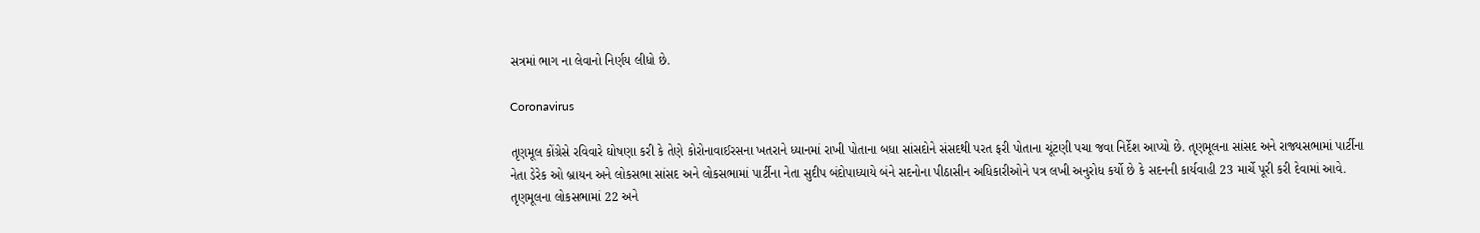સત્રમાં ભાગ ના લેવાનો નિર્ણય લીધો છે.

Coronavirus

તૃણમૂલ કોંગ્રેસે રવિવારે ઘોષણા કરી કે તેણે કોરોનાવાઈરસના ખતરાને ધ્યાનમાં રાખી પોતાના બધા સાંસદોને સંસદથી પરત ફરી પોતાના ચૂંટણી પચા જવા નિર્દેશ આપ્યો છે. તૃણમૂલના સાંસદ અને રાજ્યસભામાં પાર્ટીના નેતા ડેરેક ઓ બ્રાયન અને લોકસભા સાંસદ અને લોકસભામાં પાર્ટીના નેતા સુદીપ બંદોપાધ્યાયે બંને સદનોના પીઠાસીન અધિકારીઓને પત્ર લખી અનુરોધ કર્યો છે કે સદનની કાર્યવાહી 23 માર્ચે પૂરી કરી દેવામાં આવે. તૃણમૂલના લોકસભામાં 22 અને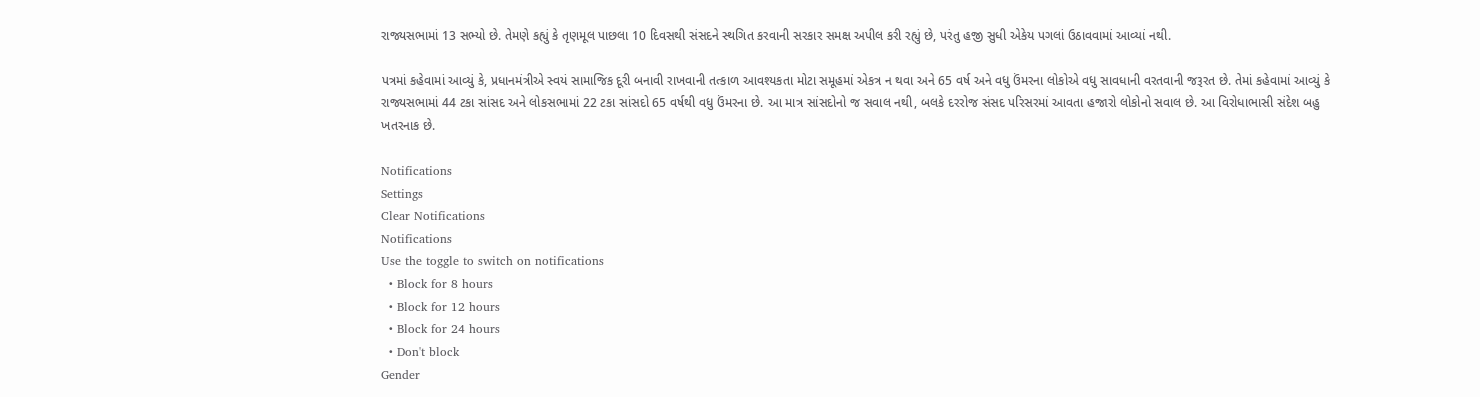રાજ્યસભામાં 13 સભ્યો છે. તેમણે કહ્યું કે તૃણમૂલ પાછલા 10 દિવસથી સંસદને સ્થગિત કરવાની સરકાર સમક્ષ અપીલ કરી રહ્યું છે, પરંતુ હજી સુધી એકેય પગલાં ઉઠાવવામાં આવ્યાં નથી.

પત્રમાં કહેવામાં આવ્યું કે, પ્રધાનમંત્રીએ સ્વયં સામાજિક દૂરી બનાવી રાખવાની તત્કાળ આવશ્યકતા મોટા સમૂહમાં એકત્ર ન થવા અને 65 વર્ષ અને વધુ ઉંમરના લોકોએ વધુ સાવધાની વરતવાની જરૂરત છે. તેમાં કહેવામાં આવ્યું કે રાજ્યસભામાં 44 ટકા સાંસદ અને લોકસભામાં 22 ટકા સાંસદો 65 વર્ષથી વધુ ઉંમરના છે. આ માત્ર સાંસદોનો જ સવાલ નથી, બલકે દરરોજ સંસદ પરિસરમાં આવતા હજારો લોકોનો સવાલ છે. આ વિરોધાભાસી સંદેશ બહુ ખતરનાક છે.

Notifications
Settings
Clear Notifications
Notifications
Use the toggle to switch on notifications
  • Block for 8 hours
  • Block for 12 hours
  • Block for 24 hours
  • Don't block
Gender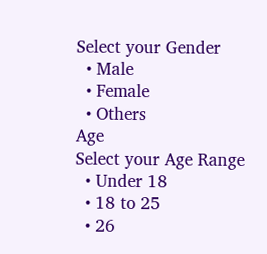Select your Gender
  • Male
  • Female
  • Others
Age
Select your Age Range
  • Under 18
  • 18 to 25
  • 26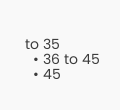to 35
  • 36 to 45
  • 45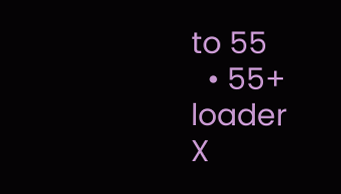to 55
  • 55+
loader
X